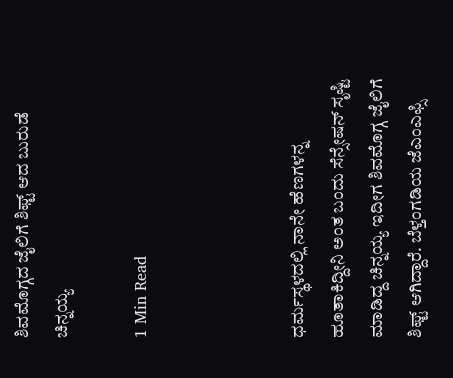ಶಿವಮೊಗ್ಗದ ಜೈಲಿಗೆ ಶಿಫ್ಟ್ ಆದ ಬುರುಡೆ ಚಿನ್ನಯ್ಯ

1 Min Read



ಧರ್ಮಸ್ಥಳದಲ್ಲಿ ನಾನೇ ಹೆಣಗಳನ್ನ ಹೂತಾಕಿದ್ದೀನಿ ಅಂತ ಬಂದು ಸೆನ್ಸೇಷನ್ ಸೃಷ್ಟಿ ಮಾಡಿದ್ದ ಚಿನ್ನಯ್ಯ ಇದೀಗ ಶಿವಮೊಗ್ಗ ಜೈಲಿಗೆ ಶಿಫ್ಟ್ ಆಗಿದ್ದಾರೆ. ಬೆಳ್ತಂಗಡಿಯ ಜೆಎಂಎಫ್ಸಿ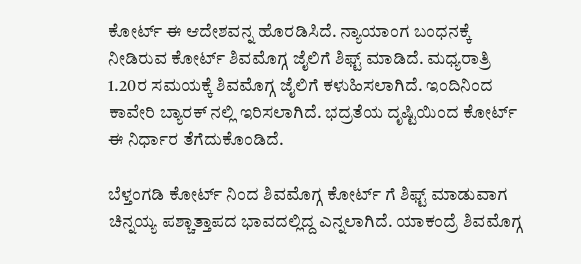ಕೋರ್ಟ್ ಈ ಆದೇಶವನ್ನ ಹೊರಡಿಸಿದೆ. ನ್ಯಾಯಾಂಗ ಬಂಧನಕ್ಕೆ ನೀಡಿರುವ ಕೋರ್ಟ್ ಶಿವಮೊಗ್ಗ ಜೈಲಿಗೆ ಶಿಫ್ಟ್‌ ಮಾಡಿದೆ. ಮಧ್ಯರಾತ್ರಿ 1.20ರ ಸಮಯಕ್ಕೆ ಶಿವಮೊಗ್ಗ ಜೈಲಿಗೆ ಕಳುಹಿಸಲಾಗಿದೆ. ಇಂದಿನಿಂದ ಕಾವೇರಿ ಬ್ಯಾರಕ್ ನಲ್ಲಿ ಇರಿಸಲಾಗಿದೆ. ಭದ್ರತೆಯ ದೃಷ್ಟಿಯಿಂದ ಕೋರ್ಟ್ ಈ ನಿರ್ಧಾರ ತೆಗೆದುಕೊಂಡಿದೆ.

ಬೆಳ್ತಂಗಡಿ ಕೋರ್ಟ್ ನಿಂದ ಶಿವಮೊಗ್ಗ ಕೋರ್ಟ್ ಗೆ ಶಿಫ್ಟ್ ಮಾಡುವಾಗ ಚಿನ್ನಯ್ಯ ಪಶ್ಚಾತ್ತಾಪದ ಭಾವದಲ್ಲಿದ್ದ ಎನ್ನಲಾಗಿದೆ. ಯಾಕಂದ್ರೆ ಶಿವಮೊಗ್ಗ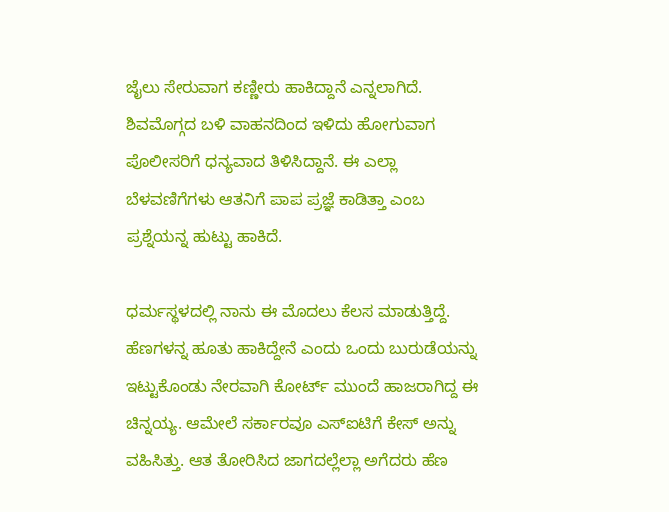ಜೈಲು ಸೇರುವಾಗ ಕಣ್ಣೀರು ಹಾಕಿದ್ದಾನೆ ಎನ್ನಲಾಗಿದೆ. ಶಿವಮೊಗ್ಗದ ಬಳಿ ವಾಹನದಿಂದ ಇಳಿದು ಹೋಗುವಾಗ ಪೊಲೀಸರಿಗೆ ಧನ್ಯವಾದ ತಿಳಿಸಿದ್ದಾನೆ. ಈ ಎಲ್ಲಾ ಬೆಳವಣಿಗೆಗಳು ಆತನಿಗೆ ಪಾಪ ಪ್ರಜ್ಞೆ ಕಾಡಿತ್ತಾ ಎಂಬ ಪ್ರಶ್ನೆಯನ್ನ ಹುಟ್ಟು ಹಾಕಿದೆ.

ಧರ್ಮಸ್ಥಳದಲ್ಲಿ ನಾನು ಈ ಮೊದಲು ಕೆಲಸ ಮಾಡುತ್ತಿದ್ದೆ. ಹೆಣಗಳನ್ನ ಹೂತು ಹಾಕಿದ್ದೇನೆ ಎಂದು ಒಂದು ಬುರುಡೆಯನ್ನು ಇಟ್ಟುಕೊಂಡು ನೇರವಾಗಿ ಕೋರ್ಟ್ ಮುಂದೆ ಹಾಜರಾಗಿದ್ದ ಈ ಚಿನ್ನಯ್ಯ. ಆಮೇಲೆ ಸರ್ಕಾರವೂ ಎಸ್ಐಟಿಗೆ ಕೇಸ್ ಅನ್ನು ವಹಿಸಿತ್ತು. ಆತ ತೋರಿಸಿದ ಜಾಗದಲ್ಲೆಲ್ಲಾ ಅಗೆದರು ಹೆಣ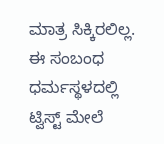ಮಾತ್ರ ಸಿಕ್ಕಿರಲಿಲ್ಲ. ಈ ಸಂಬಂಧ ಧರ್ಮಸ್ಥಳದಲ್ಲಿ ಟ್ವಿಸ್ಟ್ ಮೇಲೆ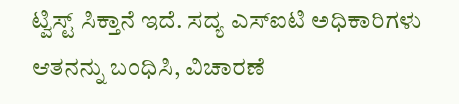ಟ್ವಿಸ್ಟ್ ಸಿಕ್ತಾನೆ ಇದೆ. ಸದ್ಯ ಎಸ್ಐಟಿ ಅಧಿಕಾರಿಗಳು ಆತನನ್ನು ಬಂಧಿಸಿ, ವಿಚಾರಣೆ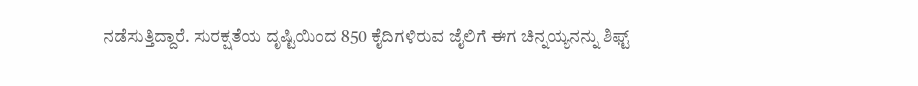ನಡೆಸುತ್ತಿದ್ದಾರೆ. ಸುರಕ್ಷತೆಯ ದೃಷ್ಟಿಯಿಂದ 850 ಕೈದಿಗಳಿರುವ ಜೈಲಿಗೆ ಈಗ ಚಿನ್ನಯ್ಯನನ್ನು ಶಿಫ್ಟ್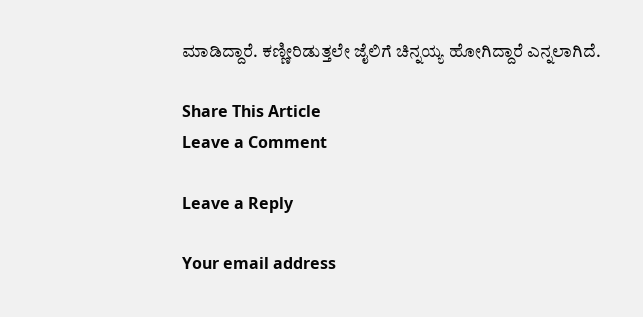ಮಾಡಿದ್ದಾರೆ‌. ಕಣ್ಣೀರಿಡುತ್ತಲೇ ಜೈಲಿಗೆ ಚಿನ್ನಯ್ಯ ಹೋಗಿದ್ದಾರೆ ಎನ್ನಲಾಗಿದೆ.

Share This Article
Leave a Comment

Leave a Reply

Your email address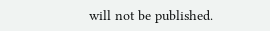will not be published.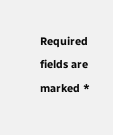Required fields are marked *